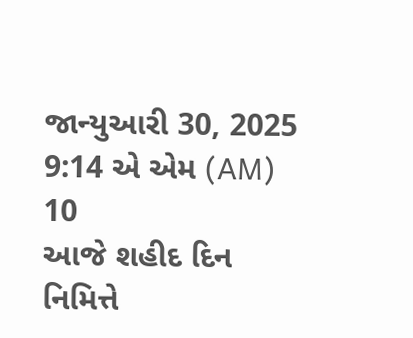જાન્યુઆરી 30, 2025 9:14 એ એમ (AM)
10
આજે શહીદ દિન નિમિત્તે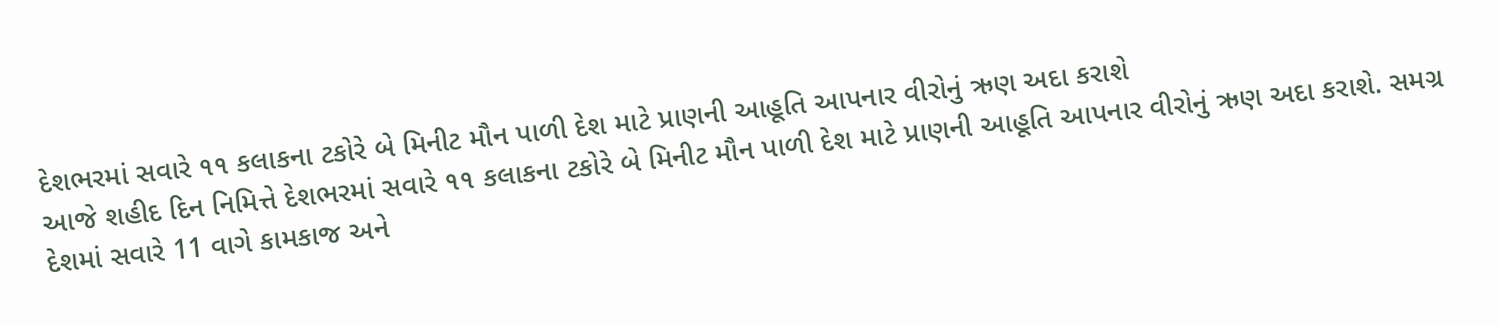દેશભરમાં સવારે ૧૧ કલાકના ટકોરે બે મિનીટ મૌન પાળી દેશ માટે પ્રાણની આહૂતિ આપનાર વીરોનું ઋણ અદા કરાશે
આજે શહીદ દિન નિમિત્તે દેશભરમાં સવારે ૧૧ કલાકના ટકોરે બે મિનીટ મૌન પાળી દેશ માટે પ્રાણની આહૂતિ આપનાર વીરોનું ઋણ અદા કરાશે. સમગ્ર દેશમાં સવારે 11 વાગે કામકાજ અને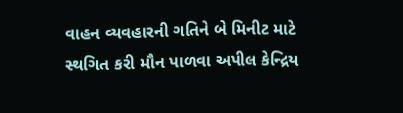વાહન વ્યવહારની ગતિને બે મિનીટ માટે સ્થગિત કરી મૌન પાળવા અપીલ કેન્દ્રિય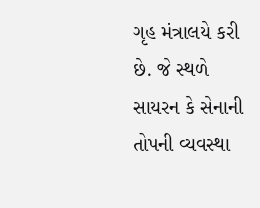ગૃહ મંત્રાલયે કરી છે. જે સ્થળે સાયરન કે સેનાની તોપની વ્યવસ્થા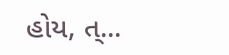હોય, ત્...